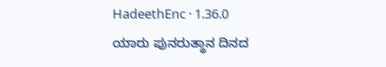HadeethEnc · 1.36.0
ಯಾರು ಪುನರುತ್ಥಾನ ದಿನದ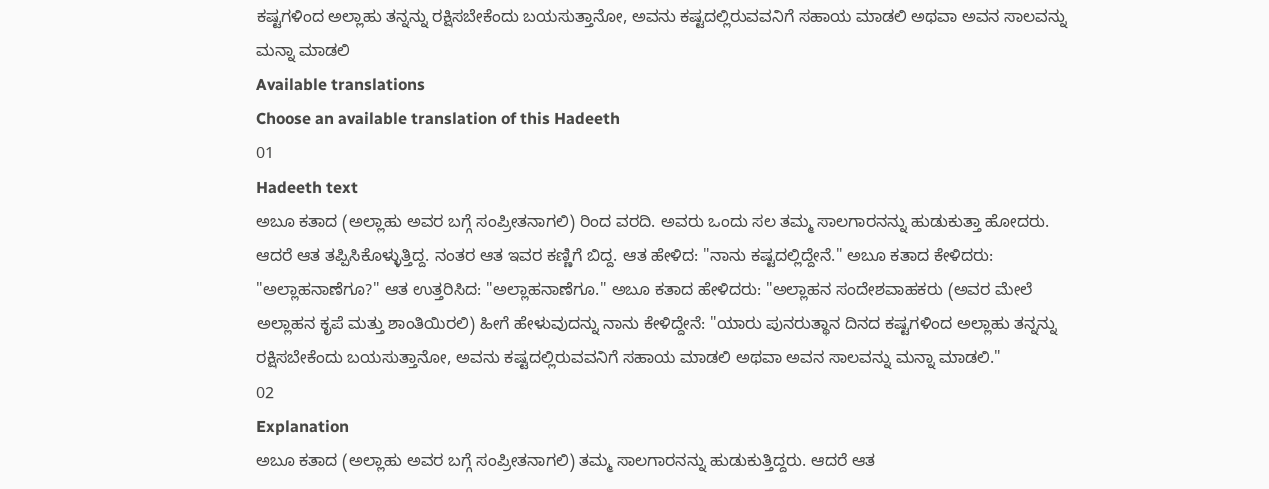ಕಷ್ಟಗಳಿಂದ ಅಲ್ಲಾಹು ತನ್ನನ್ನು ರಕ್ಷಿಸಬೇಕೆಂದು ಬಯಸುತ್ತಾನೋ, ಅವನು ಕಷ್ಟದಲ್ಲಿರುವವನಿಗೆ ಸಹಾಯ ಮಾಡಲಿ ಅಥವಾ ಅವನ ಸಾಲವನ್ನು ಮನ್ನಾ ಮಾಡಲಿ
Available translations
Choose an available translation of this Hadeeth
01
Hadeeth text
ಅಬೂ ಕತಾದ (ಅಲ್ಲಾಹು ಅವರ ಬಗ್ಗೆ ಸಂಪ್ರೀತನಾಗಲಿ) ರಿಂದ ವರದಿ. ಅವರು ಒಂದು ಸಲ ತಮ್ಮ ಸಾಲಗಾರನನ್ನು ಹುಡುಕುತ್ತಾ ಹೋದರು. ಆದರೆ ಆತ ತಪ್ಪಿಸಿಕೊಳ್ಳುತ್ತಿದ್ದ. ನಂತರ ಆತ ಇವರ ಕಣ್ಣಿಗೆ ಬಿದ್ದ. ಆತ ಹೇಳಿದ: "ನಾನು ಕಷ್ಟದಲ್ಲಿದ್ದೇನೆ." ಅಬೂ ಕತಾದ ಕೇಳಿದರು: "ಅಲ್ಲಾಹನಾಣೆಗೂ?" ಆತ ಉತ್ತರಿಸಿದ: "ಅಲ್ಲಾಹನಾಣೆಗೂ." ಅಬೂ ಕತಾದ ಹೇಳಿದರು: "ಅಲ್ಲಾಹನ ಸಂದೇಶವಾಹಕರು (ಅವರ ಮೇಲೆ ಅಲ್ಲಾಹನ ಕೃಪೆ ಮತ್ತು ಶಾಂತಿಯಿರಲಿ) ಹೀಗೆ ಹೇಳುವುದನ್ನು ನಾನು ಕೇಳಿದ್ದೇನೆ: "ಯಾರು ಪುನರುತ್ಥಾನ ದಿನದ ಕಷ್ಟಗಳಿಂದ ಅಲ್ಲಾಹು ತನ್ನನ್ನು ರಕ್ಷಿಸಬೇಕೆಂದು ಬಯಸುತ್ತಾನೋ, ಅವನು ಕಷ್ಟದಲ್ಲಿರುವವನಿಗೆ ಸಹಾಯ ಮಾಡಲಿ ಅಥವಾ ಅವನ ಸಾಲವನ್ನು ಮನ್ನಾ ಮಾಡಲಿ."
02
Explanation
ಅಬೂ ಕತಾದ (ಅಲ್ಲಾಹು ಅವರ ಬಗ್ಗೆ ಸಂಪ್ರೀತನಾಗಲಿ) ತಮ್ಮ ಸಾಲಗಾರನನ್ನು ಹುಡುಕುತ್ತಿದ್ದರು. ಆದರೆ ಆತ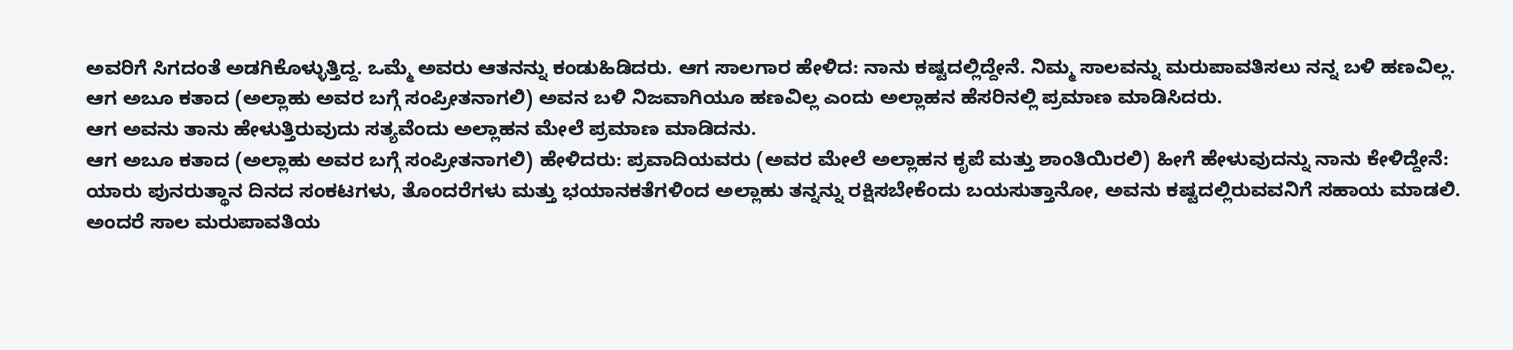ಅವರಿಗೆ ಸಿಗದಂತೆ ಅಡಗಿಕೊಳ್ಳುತ್ತಿದ್ದ. ಒಮ್ಮೆ ಅವರು ಆತನನ್ನು ಕಂಡುಹಿಡಿದರು. ಆಗ ಸಾಲಗಾರ ಹೇಳಿದ: ನಾನು ಕಷ್ಟದಲ್ಲಿದ್ದೇನೆ. ನಿಮ್ಮ ಸಾಲವನ್ನು ಮರುಪಾವತಿಸಲು ನನ್ನ ಬಳಿ ಹಣವಿಲ್ಲ.
ಆಗ ಅಬೂ ಕತಾದ (ಅಲ್ಲಾಹು ಅವರ ಬಗ್ಗೆ ಸಂಪ್ರೀತನಾಗಲಿ) ಅವನ ಬಳಿ ನಿಜವಾಗಿಯೂ ಹಣವಿಲ್ಲ ಎಂದು ಅಲ್ಲಾಹನ ಹೆಸರಿನಲ್ಲಿ ಪ್ರಮಾಣ ಮಾಡಿಸಿದರು.
ಆಗ ಅವನು ತಾನು ಹೇಳುತ್ತಿರುವುದು ಸತ್ಯವೆಂದು ಅಲ್ಲಾಹನ ಮೇಲೆ ಪ್ರಮಾಣ ಮಾಡಿದನು.
ಆಗ ಅಬೂ ಕತಾದ (ಅಲ್ಲಾಹು ಅವರ ಬಗ್ಗೆ ಸಂಪ್ರೀತನಾಗಲಿ) ಹೇಳಿದರು: ಪ್ರವಾದಿಯವರು (ಅವರ ಮೇಲೆ ಅಲ್ಲಾಹನ ಕೃಪೆ ಮತ್ತು ಶಾಂತಿಯಿರಲಿ) ಹೀಗೆ ಹೇಳುವುದನ್ನು ನಾನು ಕೇಳಿದ್ದೇನೆ:
ಯಾರು ಪುನರುತ್ಥಾನ ದಿನದ ಸಂಕಟಗಳು, ತೊಂದರೆಗಳು ಮತ್ತು ಭಯಾನಕತೆಗಳಿಂದ ಅಲ್ಲಾಹು ತನ್ನನ್ನು ರಕ್ಷಿಸಬೇಕೆಂದು ಬಯಸುತ್ತಾನೋ, ಅವನು ಕಷ್ಟದಲ್ಲಿರುವವನಿಗೆ ಸಹಾಯ ಮಾಡಲಿ. ಅಂದರೆ ಸಾಲ ಮರುಪಾವತಿಯ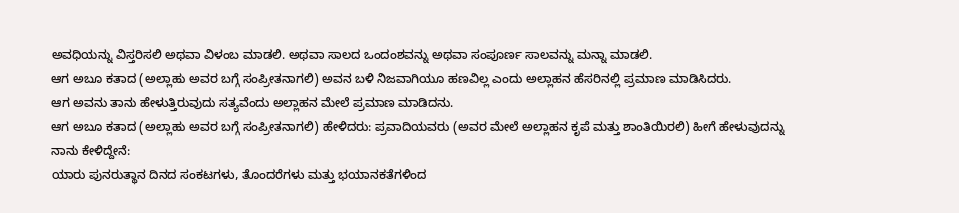ಅವಧಿಯನ್ನು ವಿಸ್ತರಿಸಲಿ ಅಥವಾ ವಿಳಂಬ ಮಾಡಲಿ. ಅಥವಾ ಸಾಲದ ಒಂದಂಶವನ್ನು ಅಥವಾ ಸಂಪೂರ್ಣ ಸಾಲವನ್ನು ಮನ್ನಾ ಮಾಡಲಿ.
ಆಗ ಅಬೂ ಕತಾದ (ಅಲ್ಲಾಹು ಅವರ ಬಗ್ಗೆ ಸಂಪ್ರೀತನಾಗಲಿ) ಅವನ ಬಳಿ ನಿಜವಾಗಿಯೂ ಹಣವಿಲ್ಲ ಎಂದು ಅಲ್ಲಾಹನ ಹೆಸರಿನಲ್ಲಿ ಪ್ರಮಾಣ ಮಾಡಿಸಿದರು.
ಆಗ ಅವನು ತಾನು ಹೇಳುತ್ತಿರುವುದು ಸತ್ಯವೆಂದು ಅಲ್ಲಾಹನ ಮೇಲೆ ಪ್ರಮಾಣ ಮಾಡಿದನು.
ಆಗ ಅಬೂ ಕತಾದ (ಅಲ್ಲಾಹು ಅವರ ಬಗ್ಗೆ ಸಂಪ್ರೀತನಾಗಲಿ) ಹೇಳಿದರು: ಪ್ರವಾದಿಯವರು (ಅವರ ಮೇಲೆ ಅಲ್ಲಾಹನ ಕೃಪೆ ಮತ್ತು ಶಾಂತಿಯಿರಲಿ) ಹೀಗೆ ಹೇಳುವುದನ್ನು ನಾನು ಕೇಳಿದ್ದೇನೆ:
ಯಾರು ಪುನರುತ್ಥಾನ ದಿನದ ಸಂಕಟಗಳು, ತೊಂದರೆಗಳು ಮತ್ತು ಭಯಾನಕತೆಗಳಿಂದ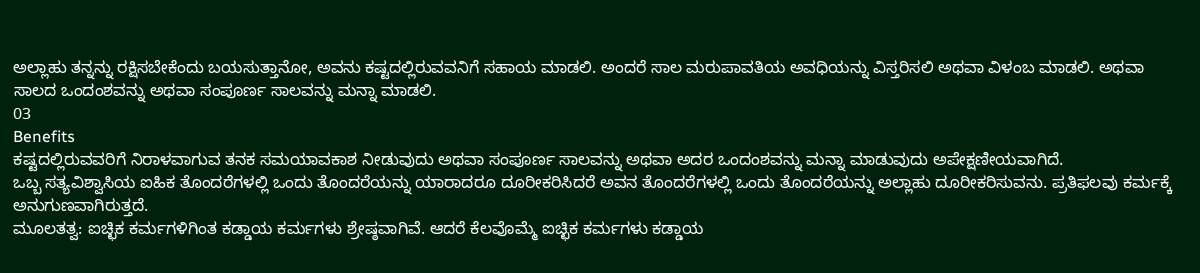ಅಲ್ಲಾಹು ತನ್ನನ್ನು ರಕ್ಷಿಸಬೇಕೆಂದು ಬಯಸುತ್ತಾನೋ, ಅವನು ಕಷ್ಟದಲ್ಲಿರುವವನಿಗೆ ಸಹಾಯ ಮಾಡಲಿ. ಅಂದರೆ ಸಾಲ ಮರುಪಾವತಿಯ ಅವಧಿಯನ್ನು ವಿಸ್ತರಿಸಲಿ ಅಥವಾ ವಿಳಂಬ ಮಾಡಲಿ. ಅಥವಾ ಸಾಲದ ಒಂದಂಶವನ್ನು ಅಥವಾ ಸಂಪೂರ್ಣ ಸಾಲವನ್ನು ಮನ್ನಾ ಮಾಡಲಿ.
03
Benefits
ಕಷ್ಟದಲ್ಲಿರುವವರಿಗೆ ನಿರಾಳವಾಗುವ ತನಕ ಸಮಯಾವಕಾಶ ನೀಡುವುದು ಅಥವಾ ಸಂಪೂರ್ಣ ಸಾಲವನ್ನು ಅಥವಾ ಅದರ ಒಂದಂಶವನ್ನು ಮನ್ನಾ ಮಾಡುವುದು ಅಪೇಕ್ಷಣೀಯವಾಗಿದೆ.
ಒಬ್ಬ ಸತ್ಯವಿಶ್ವಾಸಿಯ ಐಹಿಕ ತೊಂದರೆಗಳಲ್ಲಿ ಒಂದು ತೊಂದರೆಯನ್ನು ಯಾರಾದರೂ ದೂರೀಕರಿಸಿದರೆ ಅವನ ತೊಂದರೆಗಳಲ್ಲಿ ಒಂದು ತೊಂದರೆಯನ್ನು ಅಲ್ಲಾಹು ದೂರೀಕರಿಸುವನು. ಪ್ರತಿಫಲವು ಕರ್ಮಕ್ಕೆ ಅನುಗುಣವಾಗಿರುತ್ತದೆ.
ಮೂಲತತ್ವ: ಐಚ್ಛಿಕ ಕರ್ಮಗಳಿಗಿಂತ ಕಡ್ಡಾಯ ಕರ್ಮಗಳು ಶ್ರೇಷ್ಠವಾಗಿವೆ. ಆದರೆ ಕೆಲವೊಮ್ಮೆ ಐಚ್ಛಿಕ ಕರ್ಮಗಳು ಕಡ್ಡಾಯ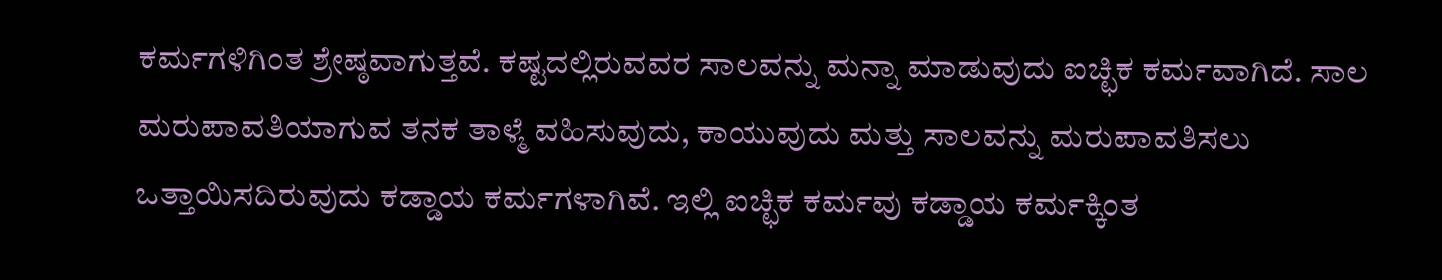ಕರ್ಮಗಳಿಗಿಂತ ಶ್ರೇಷ್ಠವಾಗುತ್ತವೆ. ಕಷ್ಟದಲ್ಲಿರುವವರ ಸಾಲವನ್ನು ಮನ್ನಾ ಮಾಡುವುದು ಐಚ್ಛಿಕ ಕರ್ಮವಾಗಿದೆ. ಸಾಲ ಮರುಪಾವತಿಯಾಗುವ ತನಕ ತಾಳ್ಮೆ ವಹಿಸುವುದು, ಕಾಯುವುದು ಮತ್ತು ಸಾಲವನ್ನು ಮರುಪಾವತಿಸಲು ಒತ್ತಾಯಿಸದಿರುವುದು ಕಡ್ಡಾಯ ಕರ್ಮಗಳಾಗಿವೆ. ಇಲ್ಲಿ ಐಚ್ಛಿಕ ಕರ್ಮವು ಕಡ್ಡಾಯ ಕರ್ಮಕ್ಕಿಂತ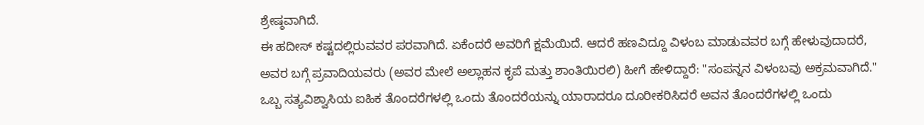ಶ್ರೇಷ್ಠವಾಗಿದೆ.
ಈ ಹದೀಸ್ ಕಷ್ಟದಲ್ಲಿರುವವರ ಪರವಾಗಿದೆ. ಏಕೆಂದರೆ ಅವರಿಗೆ ಕ್ಷಮೆಯಿದೆ. ಆದರೆ ಹಣವಿದ್ದೂ ವಿಳಂಬ ಮಾಡುವವರ ಬಗ್ಗೆ ಹೇಳುವುದಾದರೆ, ಅವರ ಬಗ್ಗೆ ಪ್ರವಾದಿಯವರು (ಅವರ ಮೇಲೆ ಅಲ್ಲಾಹನ ಕೃಪೆ ಮತ್ತು ಶಾಂತಿಯಿರಲಿ) ಹೀಗೆ ಹೇಳಿದ್ದಾರೆ: "ಸಂಪನ್ನನ ವಿಳಂಬವು ಅಕ್ರಮವಾಗಿದೆ."
ಒಬ್ಬ ಸತ್ಯವಿಶ್ವಾಸಿಯ ಐಹಿಕ ತೊಂದರೆಗಳಲ್ಲಿ ಒಂದು ತೊಂದರೆಯನ್ನು ಯಾರಾದರೂ ದೂರೀಕರಿಸಿದರೆ ಅವನ ತೊಂದರೆಗಳಲ್ಲಿ ಒಂದು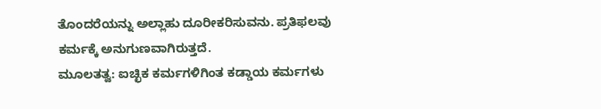ತೊಂದರೆಯನ್ನು ಅಲ್ಲಾಹು ದೂರೀಕರಿಸುವನು. ಪ್ರತಿಫಲವು ಕರ್ಮಕ್ಕೆ ಅನುಗುಣವಾಗಿರುತ್ತದೆ.
ಮೂಲತತ್ವ: ಐಚ್ಛಿಕ ಕರ್ಮಗಳಿಗಿಂತ ಕಡ್ಡಾಯ ಕರ್ಮಗಳು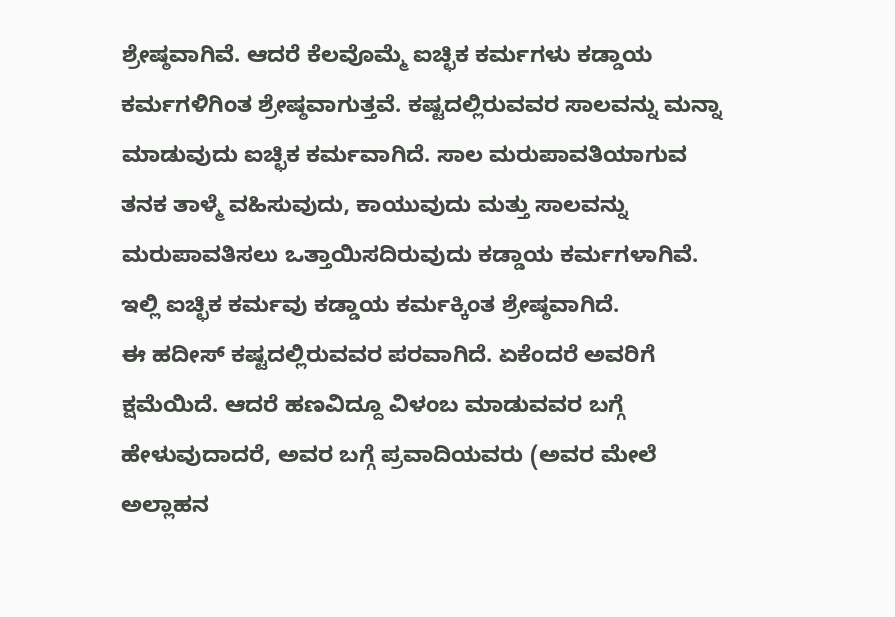ಶ್ರೇಷ್ಠವಾಗಿವೆ. ಆದರೆ ಕೆಲವೊಮ್ಮೆ ಐಚ್ಛಿಕ ಕರ್ಮಗಳು ಕಡ್ಡಾಯ ಕರ್ಮಗಳಿಗಿಂತ ಶ್ರೇಷ್ಠವಾಗುತ್ತವೆ. ಕಷ್ಟದಲ್ಲಿರುವವರ ಸಾಲವನ್ನು ಮನ್ನಾ ಮಾಡುವುದು ಐಚ್ಛಿಕ ಕರ್ಮವಾಗಿದೆ. ಸಾಲ ಮರುಪಾವತಿಯಾಗುವ ತನಕ ತಾಳ್ಮೆ ವಹಿಸುವುದು, ಕಾಯುವುದು ಮತ್ತು ಸಾಲವನ್ನು ಮರುಪಾವತಿಸಲು ಒತ್ತಾಯಿಸದಿರುವುದು ಕಡ್ಡಾಯ ಕರ್ಮಗಳಾಗಿವೆ. ಇಲ್ಲಿ ಐಚ್ಛಿಕ ಕರ್ಮವು ಕಡ್ಡಾಯ ಕರ್ಮಕ್ಕಿಂತ ಶ್ರೇಷ್ಠವಾಗಿದೆ.
ಈ ಹದೀಸ್ ಕಷ್ಟದಲ್ಲಿರುವವರ ಪರವಾಗಿದೆ. ಏಕೆಂದರೆ ಅವರಿಗೆ ಕ್ಷಮೆಯಿದೆ. ಆದರೆ ಹಣವಿದ್ದೂ ವಿಳಂಬ ಮಾಡುವವರ ಬಗ್ಗೆ ಹೇಳುವುದಾದರೆ, ಅವರ ಬಗ್ಗೆ ಪ್ರವಾದಿಯವರು (ಅವರ ಮೇಲೆ ಅಲ್ಲಾಹನ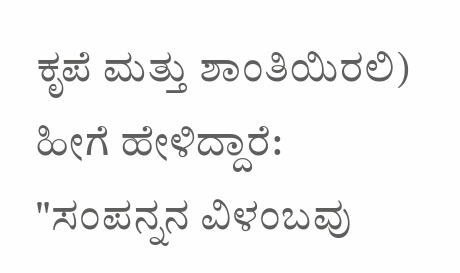ಕೃಪೆ ಮತ್ತು ಶಾಂತಿಯಿರಲಿ) ಹೀಗೆ ಹೇಳಿದ್ದಾರೆ: "ಸಂಪನ್ನನ ವಿಳಂಬವು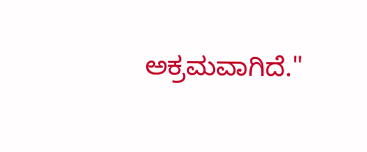ಅಕ್ರಮವಾಗಿದೆ."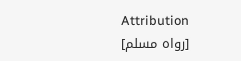Attribution
[رواه مسلم]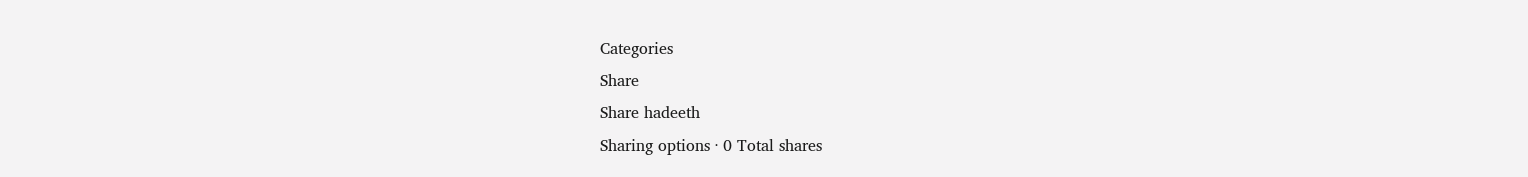Categories
Share
Share hadeeth
Sharing options · 0 Total shares